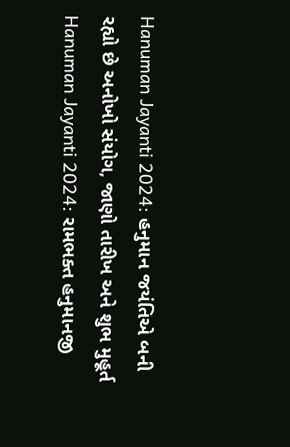Hanuman Jayanti 2024: હનુમાન જયંતિએ બની રહ્યો છે અનોખો સંયોગ, જાણો તારીખ અને શુભ મુહૂર્ત
Hanuman Jayanti 2024: રામભક્ત હનુમાનજી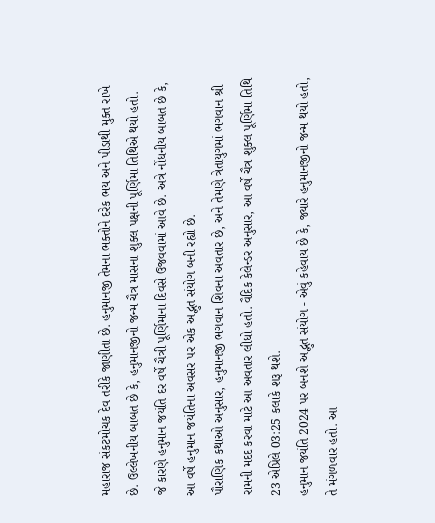મહારાજ સંકટમોચક દેવ તરીકે જાણીતા છે. હનુમાનજી તેમના ભક્તોને દરેક ભય અને પીડાથી મુક્ત રાખે છે. ઉલ્લેખનીય બાબત છે કે, હનુમાનજીનો જન્મ ચૈત્ર માસના શુક્લ પક્ષની પૂર્ણિમા તિથિએ થયો હતો.
જે કારણે હનુમાન જયંતિ દર વર્ષે ચૈત્રી પૂર્ણિમાના દિવસે ઉજવવામાં આવે છે. અત્રે નોંધનીય બાબત છે કે, આ વર્ષે હનુમાન જયંતિના અવસર પર એક અદ્ભુત સંયોગ બની રહ્યો છે.
પૌરાણિક કથાઓ અનુસાર, હનુમાનજી ભગવાન શિવના અવતાર છે, અને તેમણે ત્રેતાયુગમાં ભગવાન શ્રી રામની મદદ કરવા માટે આ અવતાર લીધો હતો. વૈદિક કેલેન્ડર અનુસાર, આ વર્ષે ચૈત્ર શુક્લ પૂર્ણિમા તિથિ 23 એપ્રિલે 03:25 કલાકે શરૂ થશે.
હનુમાન જયંતિ 2024 પર બનશે અદ્ભુત સંયોગ - એવું કહેવાય છે કે, જ્યારે હનુમાનજીનો જન્મ થયો હતો, તે મંગળવાર હતો. આ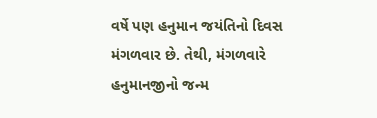વર્ષે પણ હનુમાન જયંતિનો દિવસ મંગળવાર છે. તેથી, મંગળવારે હનુમાનજીનો જન્મ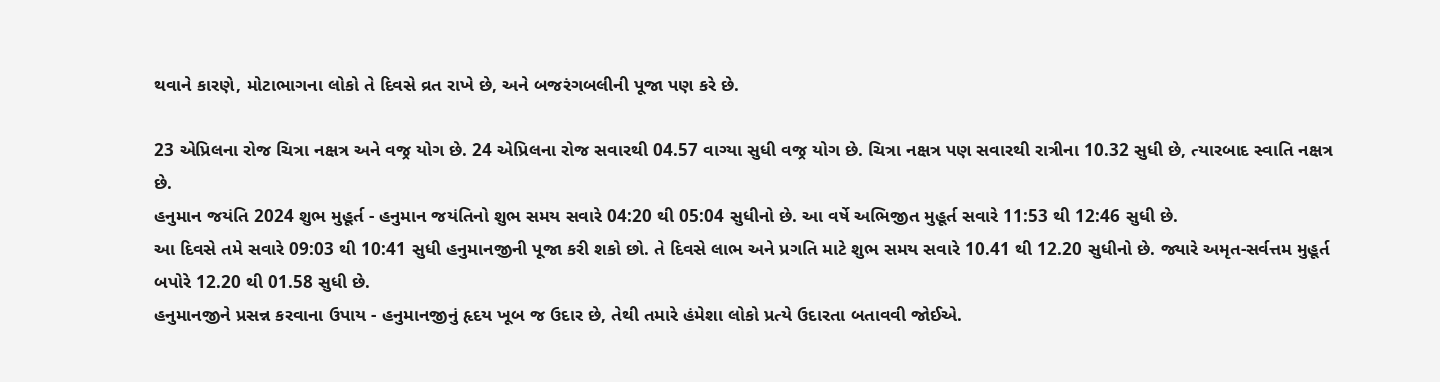થવાને કારણે, મોટાભાગના લોકો તે દિવસે વ્રત રાખે છે, અને બજરંગબલીની પૂજા પણ કરે છે.

23 એપ્રિલના રોજ ચિત્રા નક્ષત્ર અને વજ્ર યોગ છે. 24 એપ્રિલના રોજ સવારથી 04.57 વાગ્યા સુધી વજ્ર યોગ છે. ચિત્રા નક્ષત્ર પણ સવારથી રાત્રીના 10.32 સુધી છે, ત્યારબાદ સ્વાતિ નક્ષત્ર છે.
હનુમાન જયંતિ 2024 શુભ મુહૂર્ત - હનુમાન જયંતિનો શુભ સમય સવારે 04:20 થી 05:04 સુધીનો છે. આ વર્ષે અભિજીત મુહૂર્ત સવારે 11:53 થી 12:46 સુધી છે.
આ દિવસે તમે સવારે 09:03 થી 10:41 સુધી હનુમાનજીની પૂજા કરી શકો છો. તે દિવસે લાભ અને પ્રગતિ માટે શુભ સમય સવારે 10.41 થી 12.20 સુધીનો છે. જ્યારે અમૃત-સર્વત્તમ મુહૂર્ત બપોરે 12.20 થી 01.58 સુધી છે.
હનુમાનજીને પ્રસન્ન કરવાના ઉપાય - હનુમાનજીનું હૃદય ખૂબ જ ઉદાર છે, તેથી તમારે હંમેશા લોકો પ્રત્યે ઉદારતા બતાવવી જોઈએ.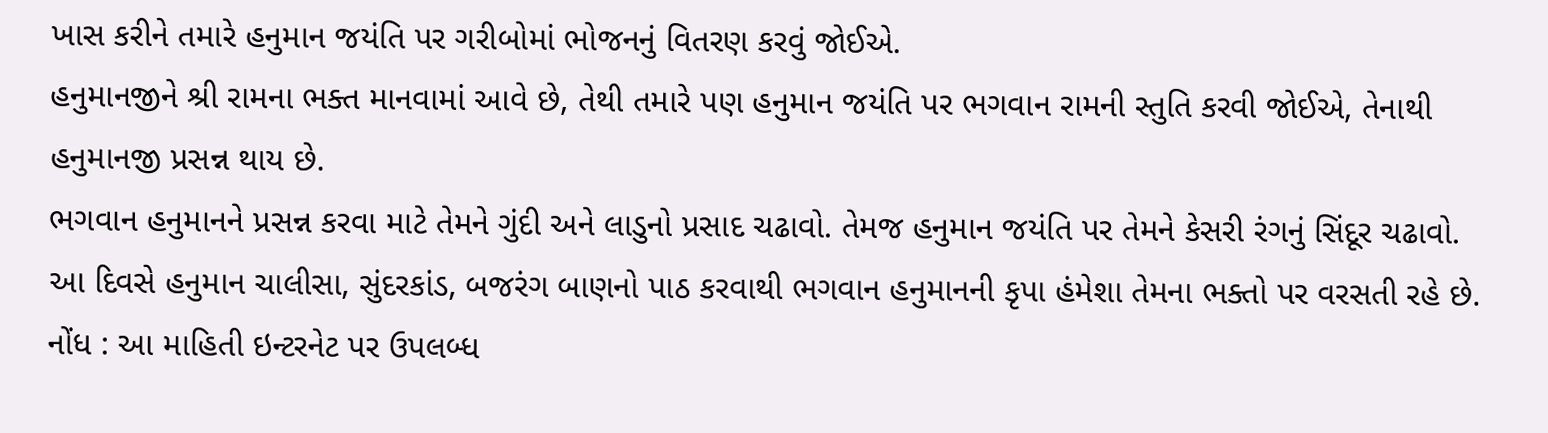ખાસ કરીને તમારે હનુમાન જયંતિ પર ગરીબોમાં ભોજનનું વિતરણ કરવું જોઈએ.
હનુમાનજીને શ્રી રામના ભક્ત માનવામાં આવે છે, તેથી તમારે પણ હનુમાન જયંતિ પર ભગવાન રામની સ્તુતિ કરવી જોઈએ, તેનાથી હનુમાનજી પ્રસન્ન થાય છે.
ભગવાન હનુમાનને પ્રસન્ન કરવા માટે તેમને ગુંદી અને લાડુનો પ્રસાદ ચઢાવો. તેમજ હનુમાન જયંતિ પર તેમને કેસરી રંગનું સિંદૂર ચઢાવો.
આ દિવસે હનુમાન ચાલીસા, સુંદરકાંડ, બજરંગ બાણનો પાઠ કરવાથી ભગવાન હનુમાનની કૃપા હંમેશા તેમના ભક્તો પર વરસતી રહે છે.
નોંધ : આ માહિતી ઇન્ટરનેટ પર ઉપલબ્ધ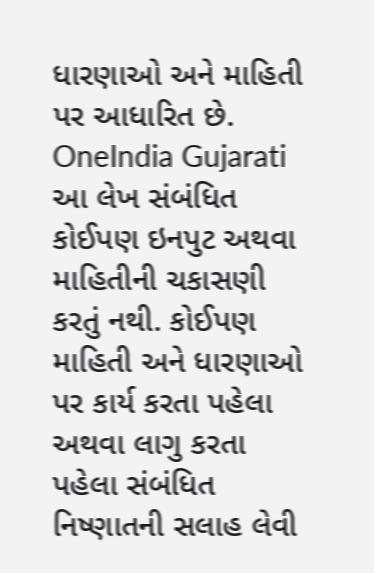ધારણાઓ અને માહિતી પર આધારિત છે. OneIndia Gujarati આ લેખ સંબંધિત કોઈપણ ઇનપુટ અથવા માહિતીની ચકાસણી કરતું નથી. કોઈપણ માહિતી અને ધારણાઓ પર કાર્ય કરતા પહેલા અથવા લાગુ કરતા પહેલા સંબંધિત નિષ્ણાતની સલાહ લેવી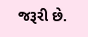જરૂરી છે.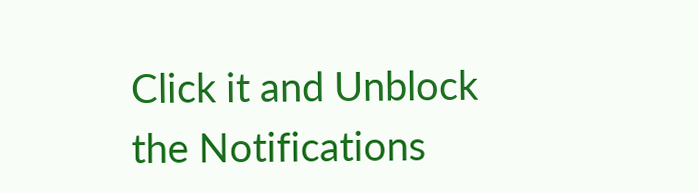Click it and Unblock the Notifications